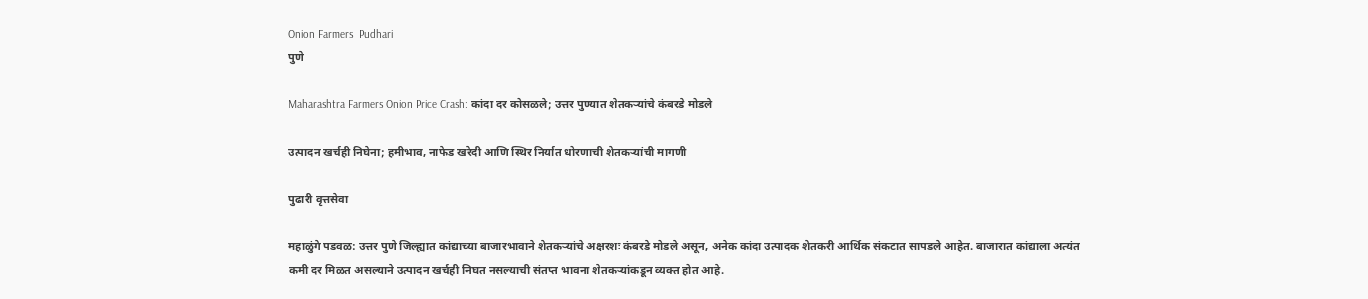Onion Farmers  Pudhari
पुणे

Maharashtra Farmers Onion Price Crash: कांदा दर कोसळले; उत्तर पुण्यात शेतकऱ्यांचे कंबरडे मोडले

उत्पादन खर्चही निघेना; हमीभाव, नाफेड खरेदी आणि स्थिर निर्यात धोरणाची शेतकऱ्यांची मागणी

पुढारी वृत्तसेवा

महाळुंगे पडवळ: उत्तर पुणे जिल्ह्यात कांद्याच्या बाजारभावाने शेतकऱ्यांचे अक्षरशः कंबरडे मोडले असून, अनेक कांदा उत्पादक शेतकरी आर्थिक संकटात सापडले आहेत. बाजारात कांद्याला अत्यंत कमी दर मिळत असल्याने उत्पादन खर्चही निघत नसल्याची संतप्त भावना शेतकऱ्यांकडून व्यक्त होत आहे.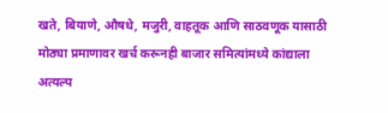खते, बियाणे, औषधे, मजुरी, वाहतूक आणि साठवणूक यासाठी मोठ्या प्रमाणावर खर्च करूनही बाजार समित्यांमध्ये कांद्याला अत्यल्प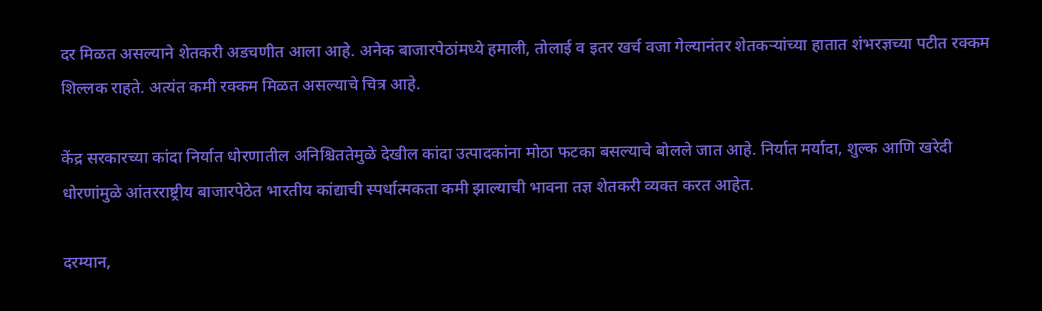दर मिळत असल्याने शेतकरी अडचणीत आला आहे. अनेक बाजारपेठांमध्ये हमाली, तोलाई व इतर खर्च वजा गेल्यानंतर शेतकऱ्यांच्या हातात शंभरज्ञच्या पटीत रक्कम शिल्लक राहते. अत्यंत कमी रक्कम मिळत असल्याचे चित्र आहे.

केंद्र सरकारच्या कांदा निर्यात धोरणातील अनिश्चिततेमुळे देखील कांदा उत्पादकांना मोठा फटका बसल्याचे बोलले जात आहे. निर्यात मर्यादा, शुल्क आणि खरेदी धोरणांमुळे आंतरराष्ट्रीय बाजारपेठेत भारतीय कांद्याची स्पर्धात्मकता कमी झाल्याची भावना तज्ञ शेतकरी व्यक्त करत आहेत.

दरम्यान,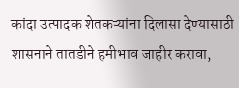कांदा उत्पादक शेतकऱ्यांना दिलासा देण्यासाठी शासनाने तातडीने हमीभाव जाहीर करावा,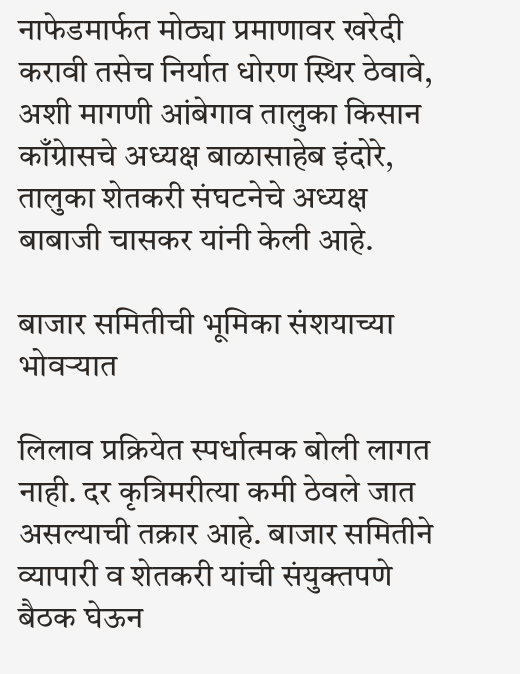नाफेडमार्फत मोठ्या प्रमाणावर खरेदी करावी तसेच निर्यात धोरण स्थिर ठेवावे, अशी मागणी आंबेगाव तालुका किसान काँग्रेासचे अध्यक्ष बाळासाहेब इंदोरे, तालुका शेतकरी संघटनेचे अध्यक्ष बाबाजी चासकर यांनी केली आहे.

बाजार समितीची भूमिका संशयाच्या भोवऱ्यात

लिलाव प्रक्रियेत स्पर्धात्मक बोली लागत नाही. दर कृत्रिमरीत्या कमी ठेवले जात असल्याची तक्रार आहे. बाजार समितीने व्यापारी व शेतकरी यांची संयुक्तपणे बैठक घेऊन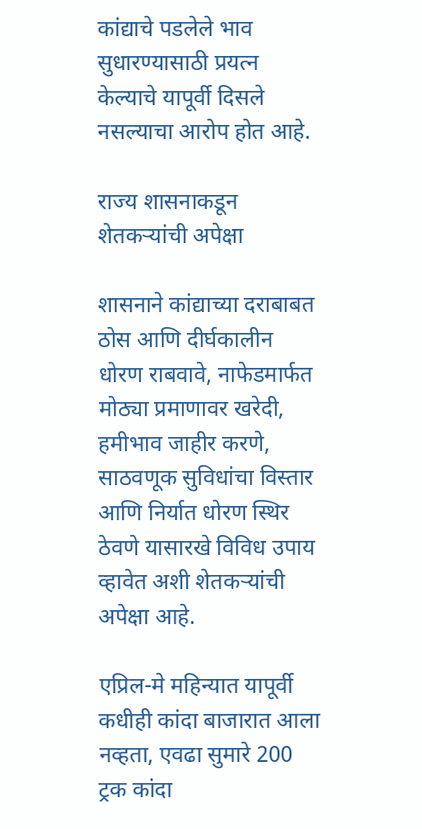कांद्याचे पडलेले भाव सुधारण्यासाठी प्रयत्न केल्याचे यापूर्वी दिसले नसल्याचा आरोप होत आहे.

राज्य शासनाकडून शेतकऱ्यांची अपेक्षा

शासनाने कांद्याच्या दराबाबत ठोस आणि दीर्घकालीन धोरण राबवावे, नाफेडमार्फत मोठ्या प्रमाणावर खरेदी, हमीभाव जाहीर करणे, साठवणूक सुविधांचा विस्तार आणि निर्यात धोरण स्थिर ठेवणे यासारखे विविध उपाय व्हावेत अशी शेतकऱ्यांची अपेक्षा आहे.

एप्रिल-मे महिन्यात यापूर्वी कधीही कांदा बाजारात आला नव्हता, एवढा सुमारे 200 ट्रक कांदा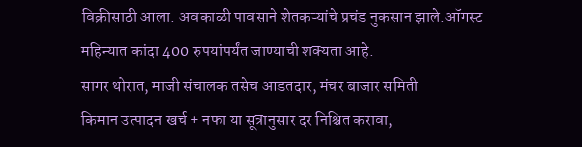विक्रीसाठी आला. अवकाळी पावसाने शेतकऱ्यांचे प्रचंड नुकसान झाले.ऑगस्ट महिन्यात कांदा 400 रुपयांपर्यंत जाण्याची शक्यता आहे.
सागर थोरात, माजी संचालक तसेच आडतदार, मंचर बाजार समिती
किमान उत्पादन खर्च + नफा या सूत्रानुसार दर निश्चित करावा,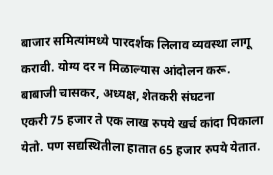बाजार समित्यांमध्ये पारदर्शक लिलाव व्यवस्था लागू करावी. योग्य दर न मिळाल्यास आंदोलन करू.
बाबाजी चासकर, अध्यक्ष, शेतकरी संघटना
एकरी 75 हजार ते एक लाख रुपये खर्च कांदा पिकाला येतो. पण सद्यस्थितीला हातात 65 हजार रुपये येतात.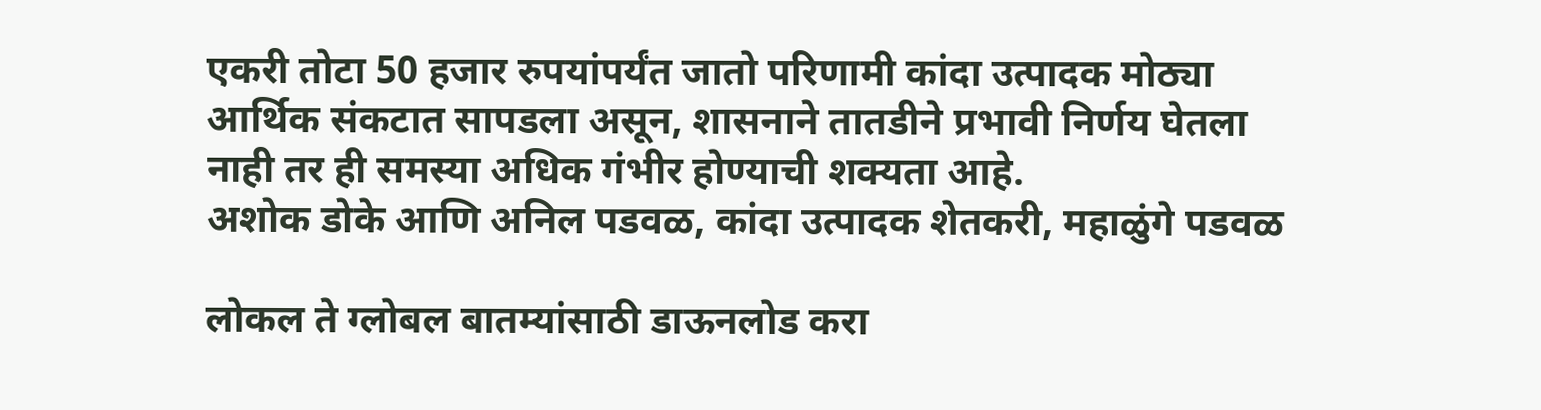एकरी तोटा 50 हजार रुपयांपर्यंत जातो परिणामी कांदा उत्पादक मोठ्या आर्थिक संकटात सापडला असून, शासनाने तातडीने प्रभावी निर्णय घेतला नाही तर ही समस्या अधिक गंभीर होण्याची शक्यता आहे.
अशोक डोके आणि अनिल पडवळ, कांदा उत्पादक शेतकरी, महाळुंगे पडवळ

लोकल ते ग्लोबल बातम्यांसाठी डाऊनलोड करा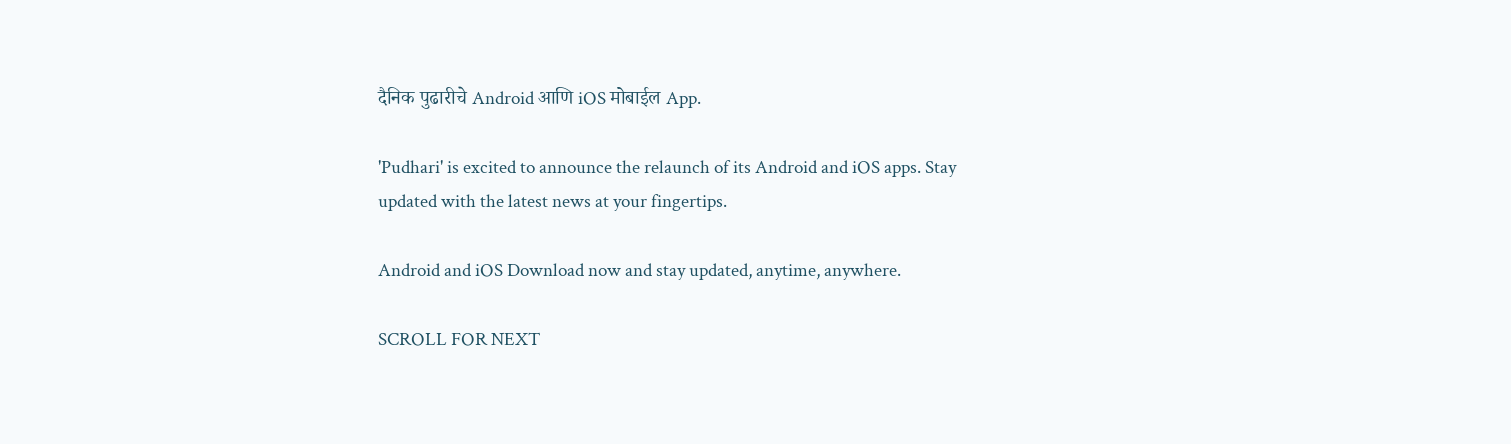दैनिक पुढारीचे Android आणि iOS मोबाईल App.

'Pudhari' is excited to announce the relaunch of its Android and iOS apps. Stay updated with the latest news at your fingertips.

Android and iOS Download now and stay updated, anytime, anywhere.

SCROLL FOR NEXT